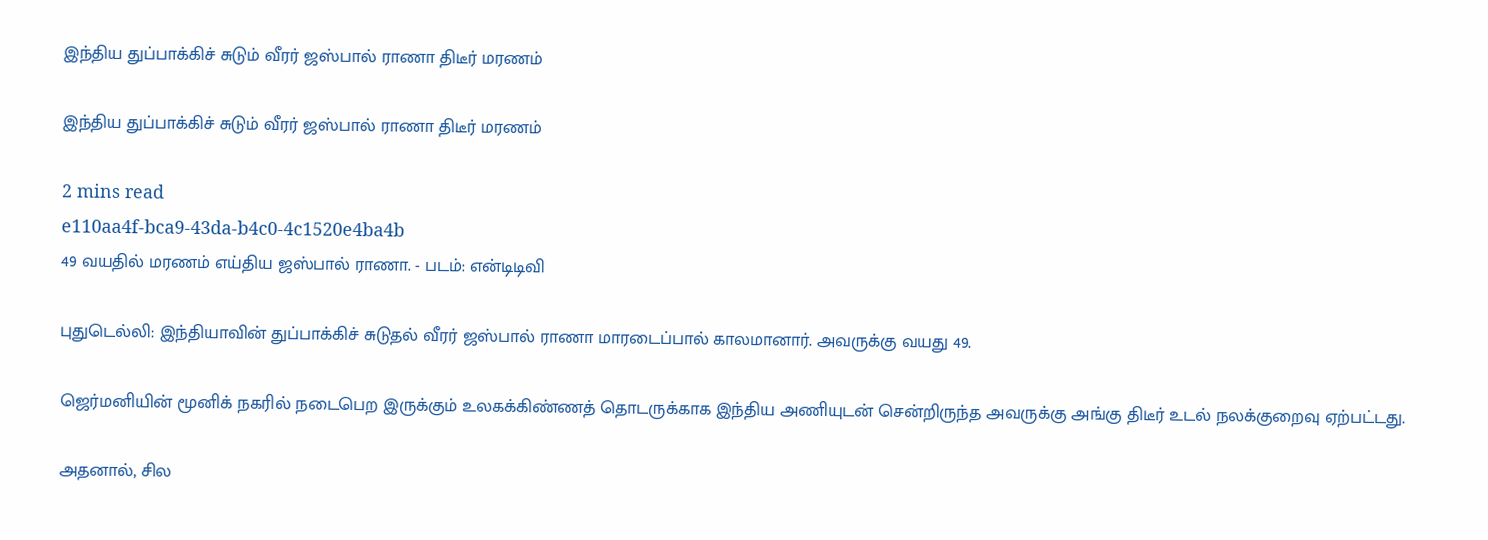இந்திய துப்பாக்கிச் சுடும் வீரர் ஜஸ்பால் ராணா திடீர் மரணம்

இந்திய துப்பாக்கிச் சுடும் வீரர் ஜஸ்பால் ராணா திடீர் மரணம்

2 mins read
e110aa4f-bca9-43da-b4c0-4c1520e4ba4b
49 வயதில் மரணம் எய்திய ஜஸ்பால் ராணா. - படம்: என்டிடிவி

புதுடெல்லி: இந்தியாவின் துப்பாக்கிச் சுடுதல் வீரர் ஜஸ்பால் ராணா மாரடைப்பால் காலமானார். அவருக்கு வயது 49.

ஜெர்மனியின் மூனிக் நகரில் நடைபெற இருக்கும் உலகக்கிண்ணத் தொடருக்காக இந்திய அணியுடன் சென்றிருந்த அவருக்கு அங்கு திடீர் உடல் நலக்குறைவு ஏற்பட்டது.

அதனால், சில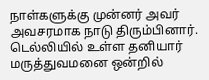நாள்களுக்கு முன்னர் அவர் அவசரமாக நாடு திரும்பினார். டெல்லியில் உள்ள தனியார் மருத்துவமனை ஒன்றில்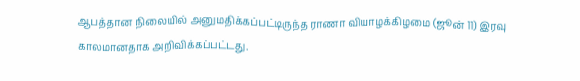ஆபத்தான நிலையில் அனுமதிக்கப்பட்டிருந்த ராணா வியாழக்கிழமை (ஜூன் 11) இரவு காலமானதாக அறிவிக்கப்பட்டது.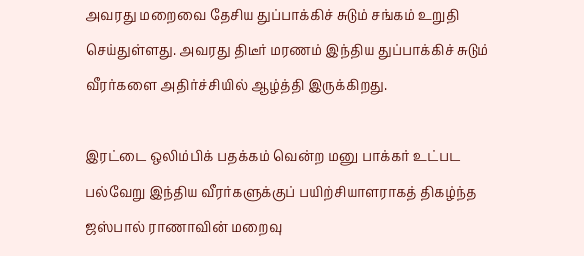அவரது மறைவை தேசிய துப்பாக்கிச் சுடும் சங்கம் உறுதி செய்துள்ளது. அவரது திடீர் மரணம் இந்திய துப்பாக்கிச் சுடும் வீரர்களை அதிர்ச்சியில் ஆழ்த்தி இருக்கிறது.

இரட்டை ஒலிம்பிக் பதக்கம் வென்ற மனு பாக்கர் உட்பட பல்வேறு இந்திய வீரர்களுக்குப் பயிற்சியாளராகத் திகழ்ந்த ஜஸ்பால் ராணாவின் மறைவு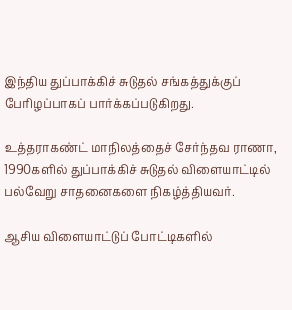இந்திய துப்பாக்கிச் சுடுதல் சங்கத்துக்குப் பேரிழப்பாகப் பார்க்கப்படுகிறது.

உத்தராகண்ட் மாநிலத்தைச் சேர்ந்தவ ராணா, 1990களில் துப்பாக்கிச் சுடுதல் விளையாட்டில் பல்வேறு சாதனைகளை நிகழ்த்தியவர்.

ஆசிய விளையாட்டுப் போட்டிகளில்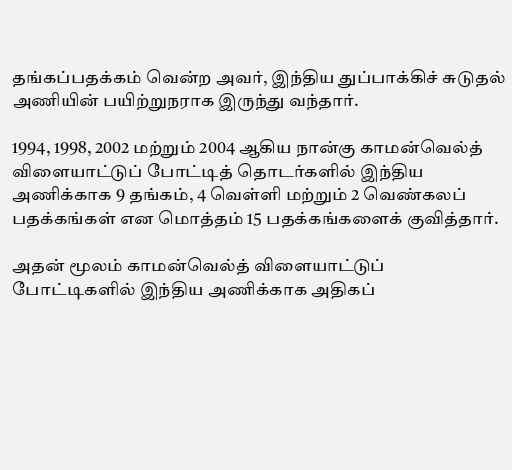தங்கப்பதக்கம் வென்ற அவர், இந்திய துப்பாக்கிச் சுடுதல் அணியின் பயிற்றுநராக இருந்து வந்தார்.

1994, 1998, 2002 மற்றும் 2004 ஆகிய நான்கு காமன்வெல்த் விளையாட்டுப் போட்டித் தொடர்களில் இந்திய அணிக்காக 9 தங்கம், 4 வெள்ளி மற்றும் 2 வெண்கலப் பதக்கங்கள் என மொத்தம் 15 பதக்கங்களைக் குவித்தார்.

அதன் மூலம் காமன்வெல்த் விளையாட்டுப் போட்டிகளில் இந்திய அணிக்காக அதிகப்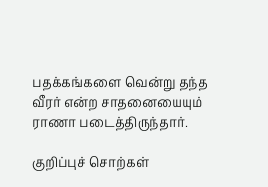பதக்கங்களை வென்று தந்த வீரர் என்ற சாதனையையும் ராணா படைத்திருந்தார்.

குறிப்புச் சொற்கள்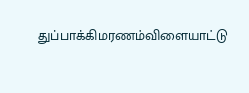துப்பாக்கிமரணம்விளையாட்டு